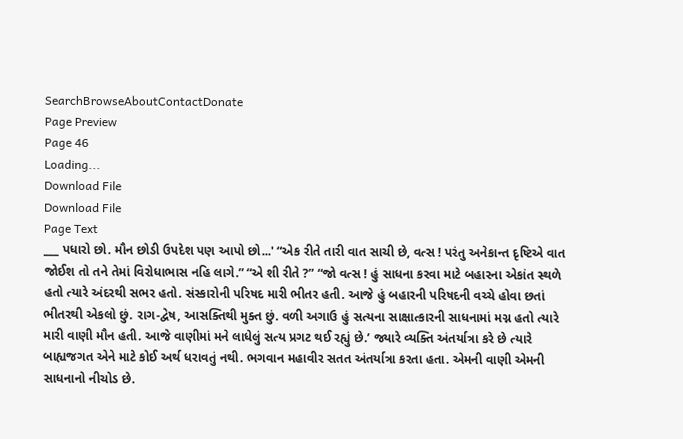SearchBrowseAboutContactDonate
Page Preview
Page 46
Loading...
Download File
Download File
Page Text
___ પધારો છો. મૌન છોડી ઉપદેશ પણ આપો છો...' “એક રીતે તારી વાત સાચી છે, વત્સ ! પરંતુ અનેકાન્ત દૃષ્ટિએ વાત જોઈશ તો તને તેમાં વિરોધાભાસ નહિ લાગે.” “એ શી રીતે ?” “જો વત્સ ! હું સાધના કરવા માટે બહારના એકાંત સ્થળે હતો ત્યારે અંદરથી સભર હતો. સંસ્કારોની પરિષદ મારી ભીતર હતી. આજે હું બહારની પરિષદની વચ્ચે હોવા છતાં ભીતરથી એકલો છું. રાગ-દ્વેષ, આસક્તિથી મુક્ત છું. વળી અગાઉ હું સત્યના સાક્ષાત્કારની સાધનામાં મગ્ન હતો ત્યારે મારી વાણી મૌન હતી. આજે વાણીમાં મને લાધેલું સત્ય પ્રગટ થઈ રહ્યું છે.’ જ્યારે વ્યક્તિ અંતર્યાત્રા કરે છે ત્યારે બાહ્યજગત એને માટે કોઈ અર્થ ધરાવતું નથી. ભગવાન મહાવીર સતત અંતર્યાત્રા કરતા હતા. એમની વાણી એમની સાધનાનો નીચોડ છે.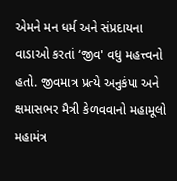એમને મન ધર્મ અને સંપ્રદાયના વાડાઓ કરતાં ‘જીવ' વધુ મહત્ત્વનો હતો. જીવમાત્ર પ્રત્યે અનુકંપા અને ક્ષમાસભર મૈત્રી કેળવવાનો મહામૂલો મહામંત્ર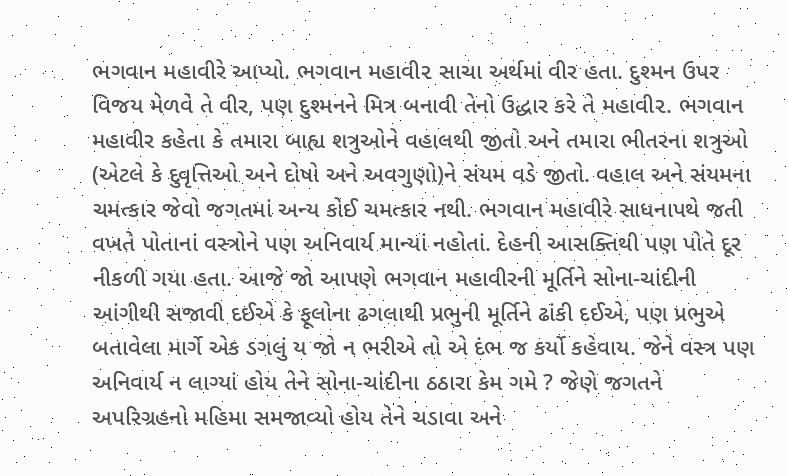ભગવાન મહાવીરે આપ્યો. ભગવાન મહાવી૨ સાચા અર્થમાં વીર હતા. દુશ્મન ઉપર વિજય મેળવે તે વીર, પણ દુશ્મનને મિત્ર બનાવી તેનો ઉદ્ધાર કરે તે મહાવી૨. ભગવાન મહાવીર કહેતા કે તમારા બાહ્ય શત્રુઓને વહાલથી જીતો અને તમારા ભીતરના શત્રુઓ (એટલે કે દુવૃત્તિઓ અને દોષો અને અવગુણો)ને સંયમ વડે જીતો. વહાલ અને સંયમના ચમત્કાર જેવો જગતમાં અન્ય કોઈ ચમત્કાર નથી. ભગવાન મહાવીરે સાધનાપથે જતી વખતે પોતાનાં વસ્ત્રોને પણ અનિવાર્ય માન્યાં નહોતાં. દેહની આસક્તિથી પણ પોતે દૂર નીકળી ગયા હતા. આજે જો આપણે ભગવાન મહાવીરની મૂર્તિને સોના-ચાંદીની આંગીથી સજાવી દઈએ કે ફૂલોના ઢગલાથી પ્રભુની મૂર્તિને ઢાંકી દઈએ, પણ પ્રભુએ બતાવેલા માર્ગે એક ડગલું ય જો ન ભરીએ તો એ દંભ જ કર્યો કહેવાય. જેને વસ્ત્ર પણ અનિવાર્ય ન લાગ્યાં હોય તેને સોના-ચાંદીના ઠઠારા કેમ ગમે ? જેણે જગતને અપરિગ્રહનો મહિમા સમજાવ્યો હોય તેને ચડાવા અને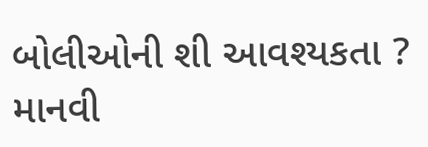બોલીઓની શી આવશ્યકતા ? માનવી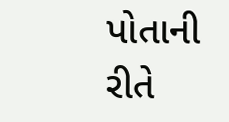પોતાની રીતે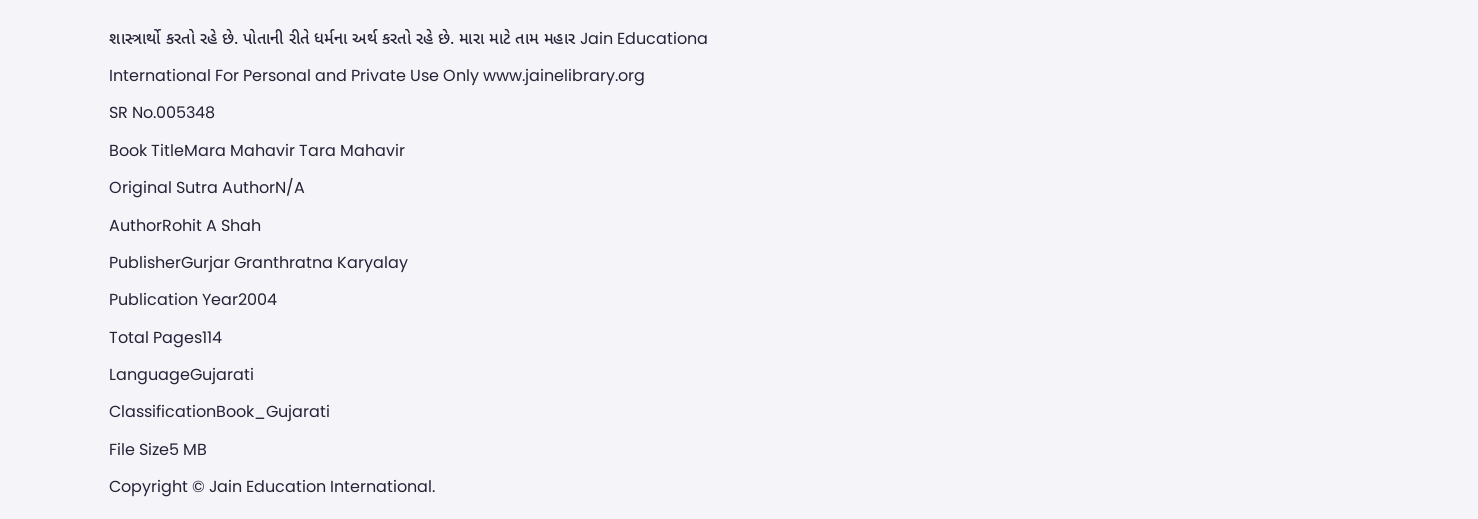શાસ્ત્રાર્થો કરતો રહે છે. પોતાની રીતે ધર્મના અર્થ કરતો રહે છે. મારા માટે તામ મહાર Jain Educationa International For Personal and Private Use Only www.jainelibrary.org
SR No.005348
Book TitleMara Mahavir Tara Mahavir
Original Sutra AuthorN/A
AuthorRohit A Shah
PublisherGurjar Granthratna Karyalay
Publication Year2004
Total Pages114
LanguageGujarati
ClassificationBook_Gujarati
File Size5 MB
Copyright © Jain Education International.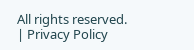All rights reserved. | Privacy Policy